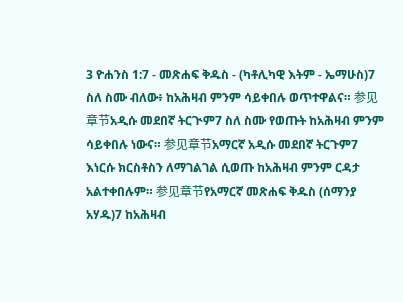3 ዮሐንስ 1:7 - መጽሐፍ ቅዱስ - (ካቶሊካዊ እትም - ኤማሁስ)7 ስለ ስሙ ብለው፥ ከአሕዛብ ምንም ሳይቀበሉ ወጥተዋልና። 参见章节አዲሱ መደበኛ ትርጒም7 ስለ ስሙ የወጡት ከአሕዛብ ምንም ሳይቀበሉ ነውና። 参见章节አማርኛ አዲሱ መደበኛ ትርጉም7 እነርሱ ክርስቶስን ለማገልገል ሲወጡ ከአሕዛብ ምንም ርዳታ አልተቀበሉም። 参见章节የአማርኛ መጽሐፍ ቅዱስ (ሰማንያ አሃዱ)7 ከአሕዛብ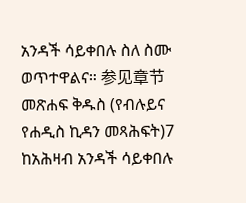አንዳች ሳይቀበሉ ስለ ስሙ ወጥተዋልና። 参见章节መጽሐፍ ቅዱስ (የብሉይና የሐዲስ ኪዳን መጻሕፍት)7 ከአሕዛብ አንዳች ሳይቀበሉ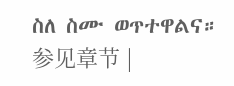ስለ ስሙ ወጥተዋልና። 参见章节 |